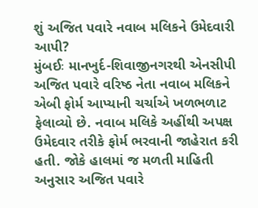શું અજિત પવારે નવાબ મલિકને ઉમેદવારી આપી?
મુંબઈઃ માનખુર્દ-શિવાજીનગરથી એનસીપી અજિત પવારે વરિષ્ઠ નેતા નવાબ મલિકને એબી ફોર્મ આપ્યાની ચર્ચાએ ખળભળાટ ફેલાવ્યો છે. નવાબ મલિકે અહીંથી અપક્ષ ઉમેદવાર તરીકે ફોર્મ ભરવાની જાહેરાત કરી હતી. જોકે હાલમાં જ મળતી માહિતી અનુસાર અજિત પવારે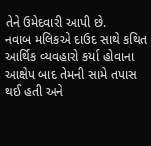તેને ઉમેદવારી આપી છે.
નવાબ મલિકએ દાઉદ સાથે કથિત આર્થિક વ્યવહારો કર્યા હોવાના આક્ષેપ બાદ તેમની સામે તપાસ થઈ હતી અને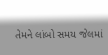તેમને લાંબો સમય જેલમાં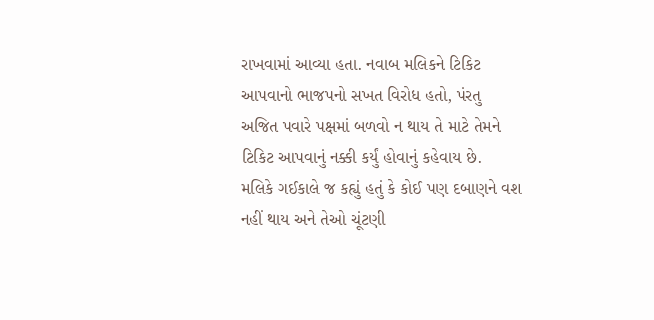રાખવામાં આવ્યા હતા. નવાબ મલિકને ટિકિટ આપવાનો ભાજપનો સખત વિરોધ હતો, પંરતુ અજિત પવારે પક્ષમાં બળવો ન થાય તે માટે તેમને ટિકિટ આપવાનું નક્કી કર્યું હોવાનું કહેવાય છે.
મલિકે ગઈકાલે જ કહ્યું હતું કે કોઈ પણ દબાણને વશ નહીં થાય અને તેઓ ચૂંટણી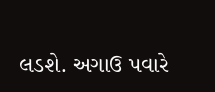લડશે. અગાઉ પવારે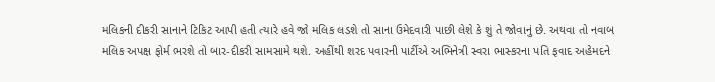મલિકની દીકરી સાનાને ટિકિટ આપી હતી ત્યારે હવે જો મલિક લડશે તો સાના ઉમેદવારી પાછી લેશે કે શું તે જોવાનું છે. અથવા તો નવાબ મલિક અપક્ષ ફોર્મ ભરશે તો બાર-દીકરી સામસામે થશે. અહીંથી શરદ પવારની પાર્ટીએ અભિનેત્રી સ્વરા ભાસ્કરના પતિ ફવાદ અહેમદને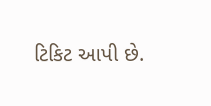ટિકિટ આપી છે.